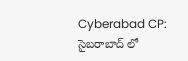Cyberabad CP: సైబరాబాద్ లో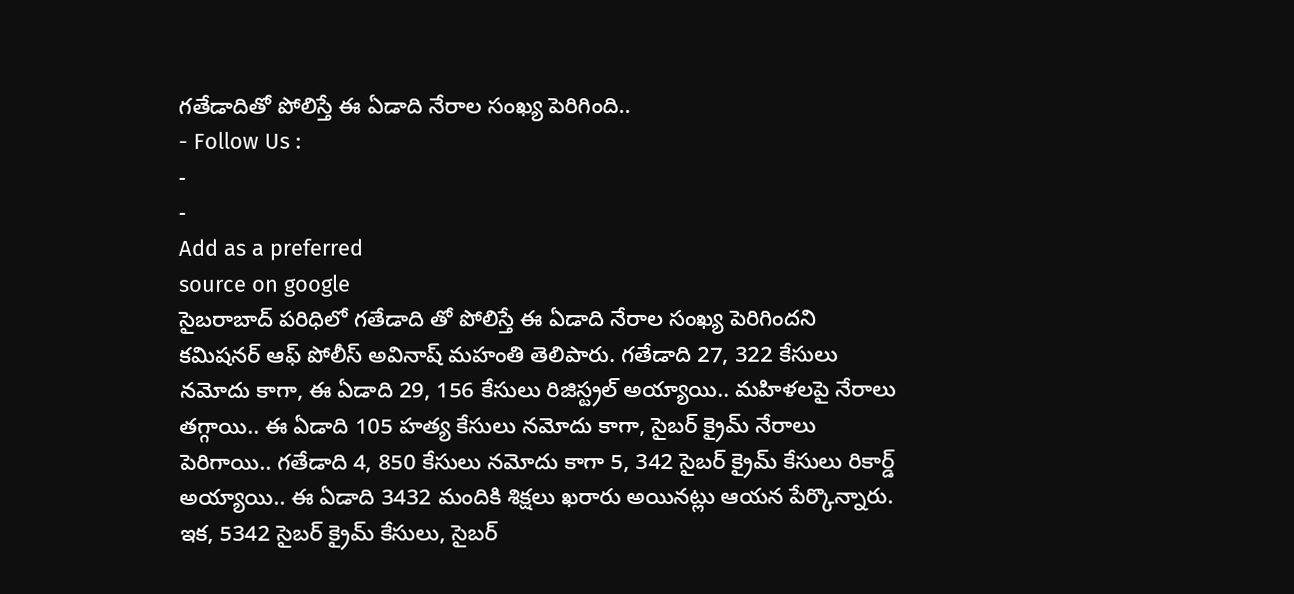గతేడాదితో పోలిస్తే ఈ ఏడాది నేరాల సంఖ్య పెరిగింది..
- Follow Us :
-
-
Add as a preferred
source on google
సైబరాబాద్ పరిధిలో గతేడాది తో పోలిస్తే ఈ ఏడాది నేరాల సంఖ్య పెరిగిందని కమిషనర్ ఆఫ్ పోలీస్ అవినాష్ మహంతి తెలిపారు. గతేడాది 27, 322 కేసులు నమోదు కాగా, ఈ ఏడాది 29, 156 కేసులు రిజిస్ట్రల్ అయ్యాయి.. మహిళలపై నేరాలు తగ్గాయి.. ఈ ఏడాది 105 హత్య కేసులు నమోదు కాగా, సైబర్ క్రైమ్ నేరాలు పెరిగాయి.. గతేడాది 4, 850 కేసులు నమోదు కాగా 5, 342 సైబర్ క్రైమ్ కేసులు రికార్డ్ అయ్యాయి.. ఈ ఏడాది 3432 మందికి శిక్షలు ఖరారు అయినట్లు ఆయన పేర్కొన్నారు. ఇక, 5342 సైబర్ క్రైమ్ కేసులు, సైబర్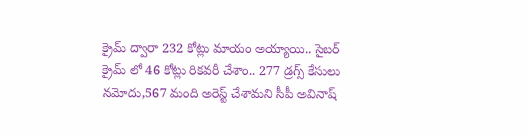క్రైమ్ ద్వారా 232 కోట్లు మాయం అయ్యాయి.. సైబర్ క్రైమ్ లో 46 కోట్లు రికవరీ చేశాం.. 277 డ్రగ్స్ కేసులు నమోదు,567 మంది అరెస్ట్ చేశామని సీపీ అవినాష్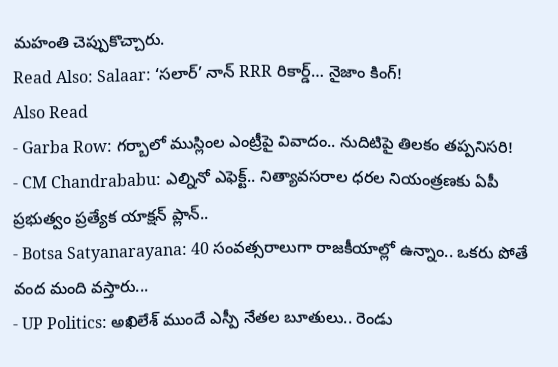మహంతి చెప్పుకొచ్చారు.
Read Also: Salaar: ‘సలార్’ నాన్ RRR రికార్డ్… నైజాం కింగ్!
Also Read
- Garba Row: గర్బాలో ముస్లింల ఎంట్రీపై వివాదం.. నుదిటిపై తిలకం తప్పనిసరి!
- CM Chandrababu: ఎల్నినో ఎఫెక్ట్.. నిత్యావసరాల ధరల నియంత్రణకు ఏపీ ప్రభుత్వం ప్రత్యేక యాక్షన్ ప్లాన్..
- Botsa Satyanarayana: 40 సంవత్సరాలుగా రాజకీయాల్లో ఉన్నాం.. ఒకరు పోతే వంద మంది వస్తారు...
- UP Politics: అఖిలేశ్ ముందే ఎస్పీ నేతల బూతులు.. రెండు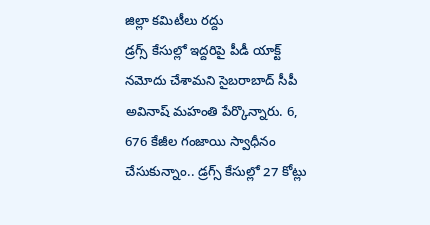జిల్లా కమిటీలు రద్దు
డ్రగ్స్ కేసుల్లో ఇద్దరిపై పీడీ యాక్ట్ నమోదు చేశామని సైబరాబాద్ సీపీ అవినాష్ మహంతి పేర్కొన్నారు. 6, 676 కేజీల గంజాయి స్వాధీనం చేసుకున్నాం.. డ్రగ్స్ కేసుల్లో 27 కోట్లు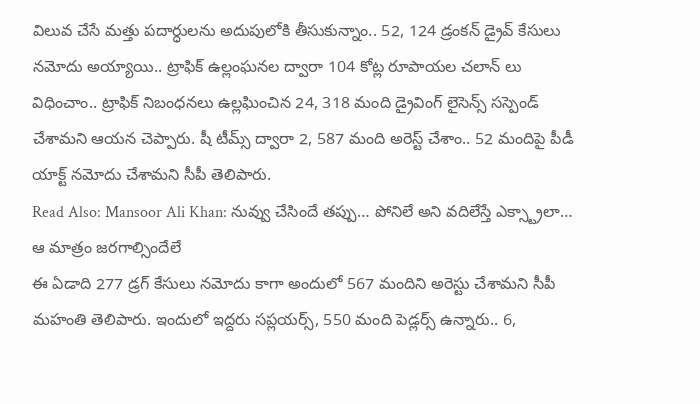విలువ చేసే మత్తు పదార్ధులను అదుపులోకి తీసుకున్నాం.. 52, 124 డ్రంకన్ డ్రైవ్ కేసులు నమోదు అయ్యాయి.. ట్రాఫిక్ ఉల్లంఘనల ద్వారా 104 కోట్ల రూపాయల చలాన్ లు విధించాం.. ట్రాఫిక్ నిబంధనలు ఉల్లఘించిన 24, 318 మంది డ్రైవింగ్ లైసెన్స్ సస్పెండ్ చేశామని ఆయన చెప్పారు. షీ టీమ్స్ ద్వారా 2, 587 మంది అరెస్ట్ చేశాం.. 52 మందిపై పీడీ యాక్ట్ నమోదు చేశామని సీపీ తెలిపారు.
Read Also: Mansoor Ali Khan: నువ్వు చేసిందే తప్పు… పోనిలే అని వదిలేస్తే ఎక్స్ట్రాలా… ఆ మాత్రం జరగాల్సిందేలే
ఈ ఏడాది 277 డ్రగ్ కేసులు నమోదు కాగా అందులో 567 మందిని అరెస్టు చేశామని సీపీ మహంతి తెలిపారు. ఇందులో ఇద్దరు సప్లయర్స్, 550 మంది పెడ్లర్స్ ఉన్నారు.. 6,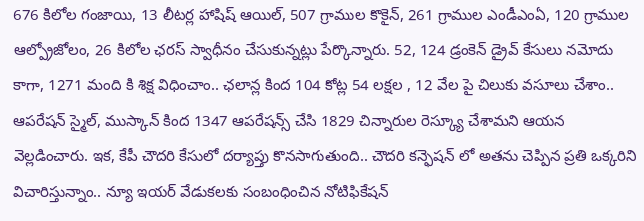676 కిలోల గంజాయి, 13 లీటర్ల హాషిష్ ఆయిల్, 507 గ్రాముల కొకైన్, 261 గ్రాముల ఎండీఎంఏ, 120 గ్రాముల ఆల్ప్రోజోలం, 26 కిలోల ఛరస్ స్వాధీనం చేసుకున్నట్లు పేర్కొన్నారు. 52, 124 డ్రంకెన్ డ్రైవ్ కేసులు నమోదు కాగా, 1271 మంది కి శిక్ష విధించాం.. ఛలాన్ల కింద 104 కోట్ల 54 లక్షల , 12 వేల పై చిలుకు వసూలు చేశాం.. ఆపరేషన్ స్మైల్, ముస్కాన్ కింద 1347 ఆపరేషన్స్ చేసి 1829 చిన్నారుల రెస్క్యూ చేశామని ఆయన వెల్లడించారు. ఇక, కేపీ చౌదరి కేసులో దర్యాప్తు కొనసాగుతుంది.. చౌదరి కన్ఫెషన్ లో అతను చెప్పిన ప్రతి ఒక్కరిని విచారిస్తున్నాం.. న్యూ ఇయర్ వేడుకలకు సంబంధించిన నోటిఫికేషన్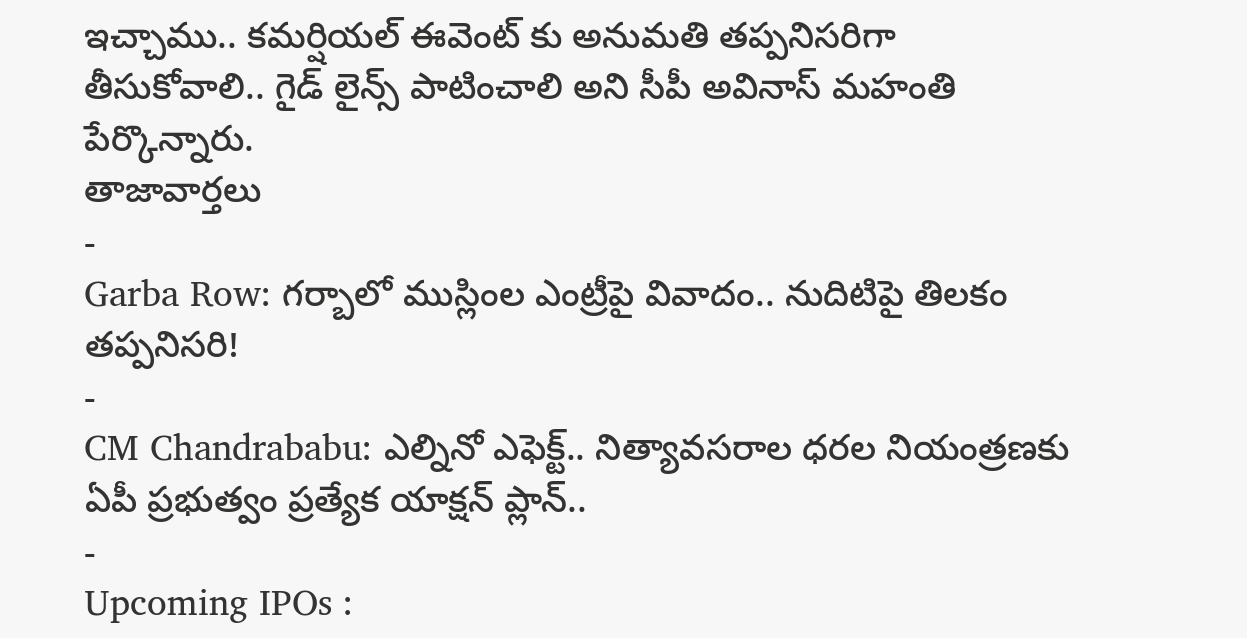ఇచ్చాము.. కమర్షియల్ ఈవెంట్ కు అనుమతి తప్పనిసరిగా తీసుకోవాలి.. గైడ్ లైన్స్ పాటించాలి అని సీపీ అవినాస్ మహంతి పేర్కొన్నారు.
తాజావార్తలు
-
Garba Row: గర్బాలో ముస్లింల ఎంట్రీపై వివాదం.. నుదిటిపై తిలకం తప్పనిసరి!
-
CM Chandrababu: ఎల్నినో ఎఫెక్ట్.. నిత్యావసరాల ధరల నియంత్రణకు ఏపీ ప్రభుత్వం ప్రత్యేక యాక్షన్ ప్లాన్..
-
Upcoming IPOs :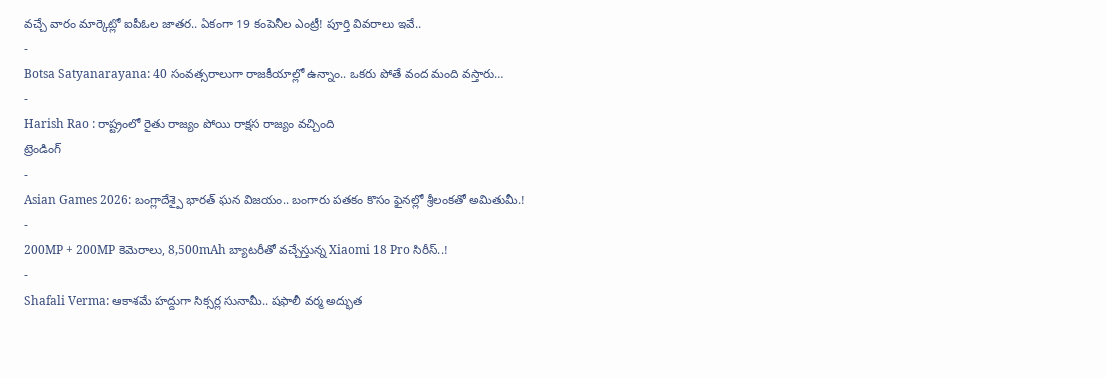వచ్చే వారం మార్కెట్లో ఐపీఓల జాతర.. ఏకంగా 19 కంపెనీల ఎంట్రీ! పూర్తి వివరాలు ఇవే..
-
Botsa Satyanarayana: 40 సంవత్సరాలుగా రాజకీయాల్లో ఉన్నాం.. ఒకరు పోతే వంద మంది వస్తారు…
-
Harish Rao : రాష్ట్రంలో రైతు రాజ్యం పోయి రాక్షస రాజ్యం వచ్చింది
ట్రెండింగ్
-
Asian Games 2026: బంగ్లాదేశ్పై భారత్ ఘన విజయం.. బంగారు పతకం కొసం ఫైనల్లో శ్రీలంకతో అమితుమీ.!
-
200MP + 200MP కెమెరాలు, 8,500mAh బ్యాటరీతో వచ్చేస్తున్న Xiaomi 18 Pro సిరీస్..!
-
Shafali Verma: ఆకాశమే హద్దుగా సిక్సర్ల సునామీ.. షఫాలీ వర్మ అద్భుత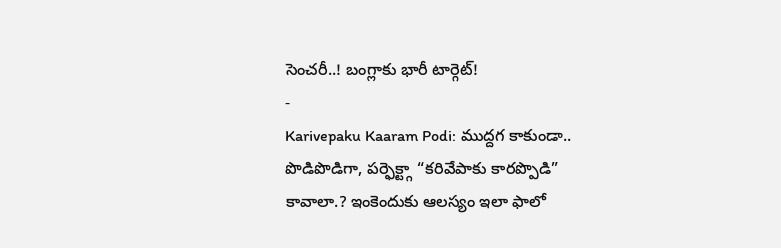సెంచరీ..! బంగ్లాకు భారీ టార్గెట్!
-
Karivepaku Kaaram Podi: ముద్దగ కాకుండా.. పొడిపొడిగా, పర్ఫెక్ట్గా “కరివేపాకు కారప్పొడి” కావాలా.? ఇంకెందుకు ఆలస్యం ఇలా ఫాలో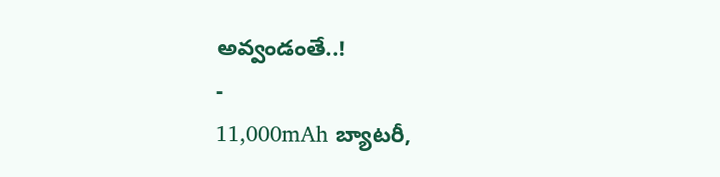అవ్వండంతే..!
-
11,000mAh బ్యాటరీ,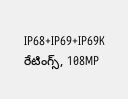IP68+IP69+IP69K రేటింగ్స్, 108MP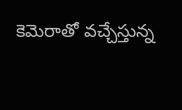కెమెరాతో వచ్చేస్తున్న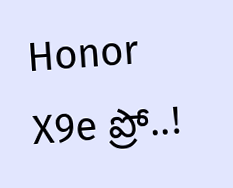Honor X9e ప్రో..!